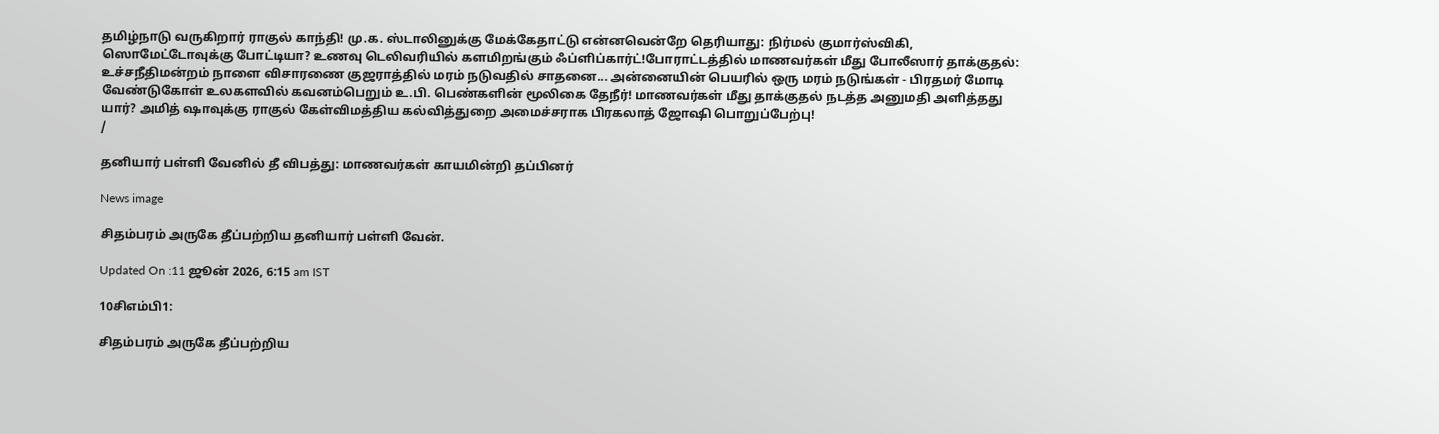தமிழ்நாடு வருகிறார் ராகுல் காந்தி! மு.க. ஸ்டாலினுக்கு மேக்கேதாட்டு என்னவென்றே தெரியாது: நிர்மல் குமார்ஸ்விகி, ஸொமேட்டோவுக்கு போட்டியா? உணவு டெலிவரியில் களமிறங்கும் ஃப்ளிப்கார்ட்!போராட்டத்தில் மாணவர்கள் மீது போலீஸார் தாக்குதல்: உச்சநீதிமன்றம் நாளை விசாரணை குஜராத்தில் மரம் நடுவதில் சாதனை... அன்னையின் பெயரில் ஒரு மரம் நடுங்கள் - பிரதமர் மோடி வேண்டுகோள் உலகளவில் கவனம்பெறும் உ.பி. பெண்களின் மூலிகை தேநீர்! மாணவர்கள் மீது தாக்குதல் நடத்த அனுமதி அளித்தது யார்? அமித் ஷாவுக்கு ராகுல் கேள்விமத்திய கல்வித்துறை அமைச்சராக பிரகலாத் ஜோஷி பொறுப்பேற்பு!
/

தனியார் பள்ளி வேனில் தீ விபத்து: மாணவர்கள் காயமின்றி தப்பினர்

News image

சிதம்பரம் அருகே தீப்பற்றிய தனியார் பள்ளி வேன்.

Updated On :11 ஜூன் 2026, 6:15 am IST

10சிஎம்பி1:

சிதம்பரம் அருகே தீப்பற்றிய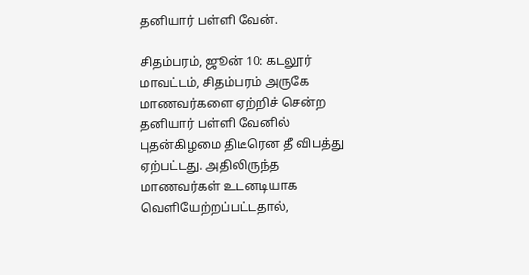தனியார் பள்ளி வேன்.

சிதம்பரம், ஜூன் 10: கடலூர் மாவட்டம், சிதம்பரம் அருகே மாணவர்களை ஏற்றிச் சென்ற தனியார் பள்ளி வேனில் புதன்கிழமை திடீரென தீ விபத்து ஏற்பட்டது. அதிலிருந்த மாணவர்கள் உடனடியாக வெளியேற்றப்பட்டதால்,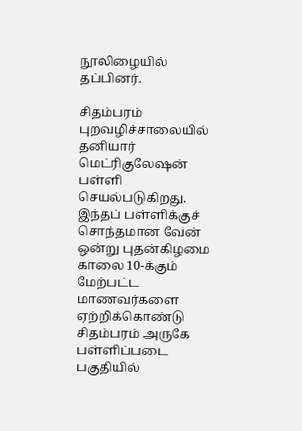நூலிழையில் தப்பினர்.

சிதம்பரம் புறவழிச்சாலையில் தனியார் மெட்ரிகுலேஷன் பள்ளி செயல்படுகிறது. இந்தப் பள்ளிக்குச் சொந்தமான வேன் ஒன்று புதன்கிழமை காலை 10-க்கும் மேற்பட்ட மாணவர்களை ஏற்றிக்கொண்டு சிதம்பரம் அருகே பள்ளிப்படை பகுதியில்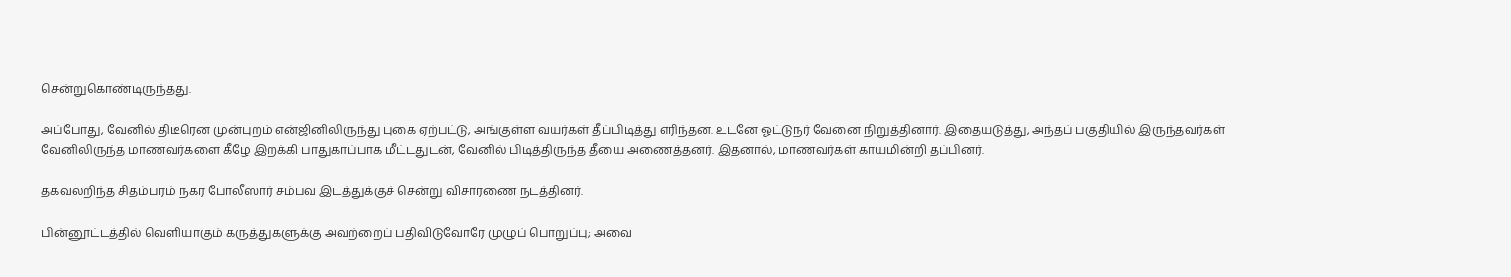சென்றுகொண்டிருந்தது.

அப்போது, வேனில் திடீரென முன்புறம் என்ஜினிலிருந்து புகை ஏற்பட்டு, அங்குள்ள வயர்கள் தீப்பிடித்து எரிந்தன. உடனே ஓட்டுநர் வேனை நிறுத்தினார். இதையடுத்து, அந்தப் பகுதியில் இருந்தவர்கள் வேனிலிருந்த மாணவர்களை கீழே இறக்கி பாதுகாப்பாக மீட்டதுடன், வேனில் பிடித்திருந்த தீயை அணைத்தனர். இதனால், மாணவர்கள் காயமின்றி தப்பினர்.

தகவலறிந்த சிதம்பரம் நகர போலீஸார் சம்பவ இடத்துக்குச் சென்று விசாரணை நடத்தினர்.

பின்னூட்டத்தில் வெளியாகும் கருத்துகளுக்கு அவற்றைப் பதிவிடுவோரே முழுப் பொறுப்பு; அவை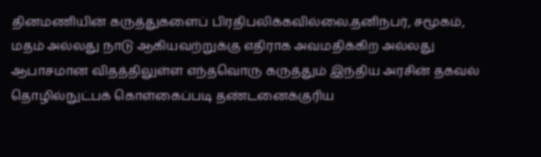தினமணியின் கருத்துகளைப் பிரதிபலிக்கவில்லை.தனிநபர், சமூகம், மதம் அல்லது நாடு ஆகியவற்றுக்கு எதிராக அவமதிக்கிற அல்லது ஆபாசமான விதத்திலுள்ள எந்தவொரு கருத்தும் இந்திய அரசின் தகவல் தொழில்நுட்பக் கொள்கைப்படி தண்டனைக்குரிய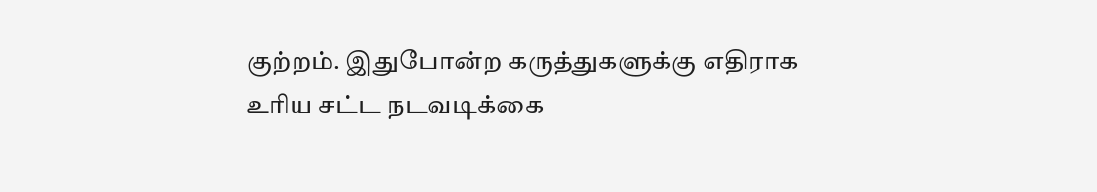குற்றம். இதுபோன்ற கருத்துகளுக்கு எதிராக உரிய சட்ட நடவடிக்கை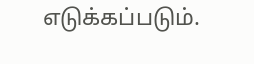எடுக்கப்படும்.